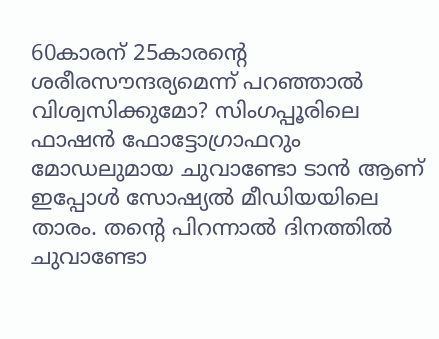60കാരന് 25കാരന്റെ ശരീരസൗന്ദര്യമെന്ന് പറഞ്ഞാൽ വിശ്വസിക്കുമോ? സിംഗപ്പൂരിലെ ഫാഷൻ ഫോട്ടോഗ്രാഫറും മോഡലുമായ ചുവാണ്ടോ ടാൻ ആണ് ഇപ്പോൾ സോഷ്യൽ മീഡിയയിലെ താരം. തന്റെ പിറന്നാൽ ദിനത്തിൽ ചുവാണ്ടോ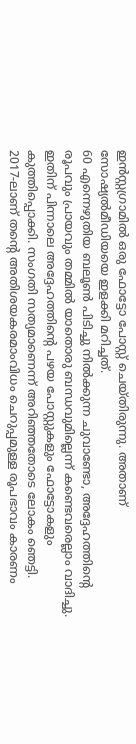ഇൻസ്റ്റഗ്രാമിൽ ഒരു ഫോട്ടോ പോസ്റ്റ് ചെയ്തിരുന്നു. അതാണ് സോഷ്യൽമീഡിയയെ ഇളക്കി മറിച്ചത്.
60 എന്നെഴുതിയ ബലൂൺ പിടിച്ചു നിൽക്കുന്ന ചുവാണ്ടോ, അദ്ദേഹത്തിന്റെ രൂപവും പ്രായവും തമ്മിൽ യാതൊരു ബന്ധവുമില്ലെന്ന് കണ്ടെവരെല്ലാം വാദിച്ചു. ഇതിന് പിന്നാലെ അദ്ദേഹത്തിന്റെ പഴയ പോസ്റ്റുകളും ഫോട്ടോകളും കുത്തിപ്പൊക്കി. സംഗതി സത്യമാണെന്ന് അറിഞ്ഞതോടെ ലോകം ഞെട്ടി.
2017-ലാണ് തന്റെ അതിശയകരമാംവിധം ചെറുപ്പമുള്ള രൂപഭാവം കാരണം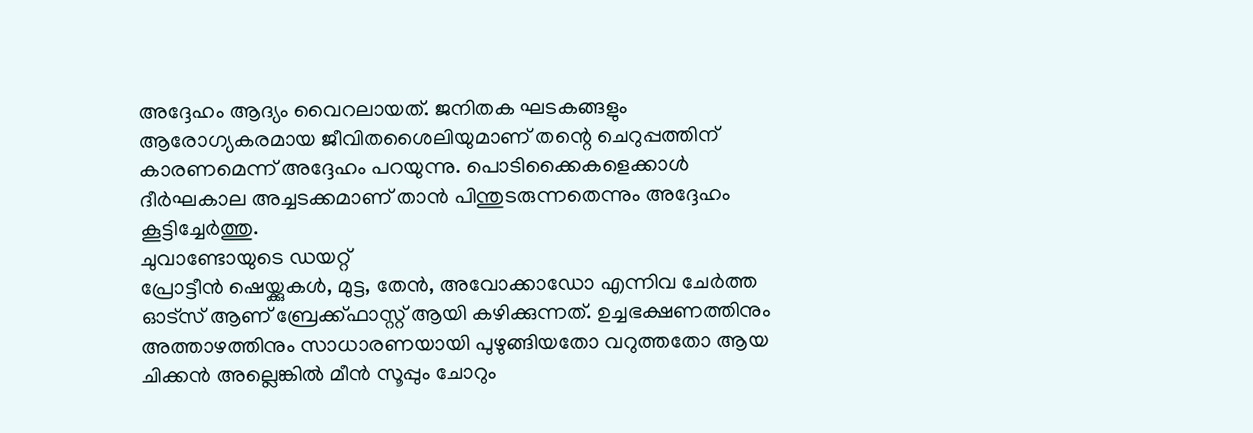അദ്ദേഹം ആദ്യം വൈറലായത്. ജനിതക ഘടകങ്ങളും ആരോഗ്യകരമായ ജീവിതശൈലിയുമാണ് തന്റെ ചെറുപ്പത്തിന് കാരണമെന്ന് അദ്ദേഹം പറയുന്നു. പൊടിക്കൈകളെക്കാൾ ദീർഘകാല അച്ചടക്കമാണ് താൻ പിന്തുടരുന്നതെന്നും അദ്ദേഹം കൂട്ടിച്ചേർത്തു.
ചുവാണ്ടോയുടെ ഡയറ്റ്
പ്രോട്ടീൻ ഷെയ്ക്കുകൾ, മുട്ട, തേൻ, അവോക്കാഡോ എന്നിവ ചേർത്ത ഓട്സ് ആണ് ബ്രേക്ക്ഫാസ്റ്റ് ആയി കഴിക്കുന്നത്. ഉച്ചഭക്ഷണത്തിനും അത്താഴത്തിനും സാധാരണയായി പുഴുങ്ങിയതോ വറുത്തതോ ആയ ചിക്കൻ അല്ലെങ്കിൽ മീൻ സൂപ്പും ചോറും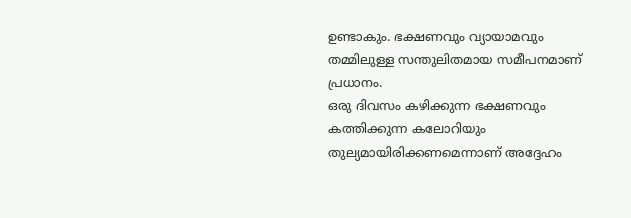ഉണ്ടാകും. ഭക്ഷണവും വ്യായാമവും തമ്മിലുള്ള സന്തുലിതമായ സമീപനമാണ് പ്രധാനം.
ഒരു ദിവസം കഴിക്കുന്ന ഭക്ഷണവും കത്തിക്കുന്ന കലോറിയും തുല്യമായിരിക്കണമെന്നാണ് അദ്ദേഹം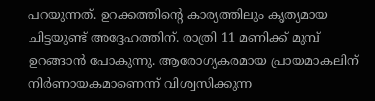പറയുന്നത്. ഉറക്കത്തിന്റെ കാര്യത്തിലും കൃത്യമായ ചിട്ടയുണ്ട് അദ്ദേഹത്തിന്. രാത്രി 11 മണിക്ക് മുമ്പ് ഉറങ്ങാൻ പോകുന്നു. ആരോഗ്യകരമായ പ്രായമാകലിന് നിർണായകമാണെന്ന് വിശ്വസിക്കുന്ന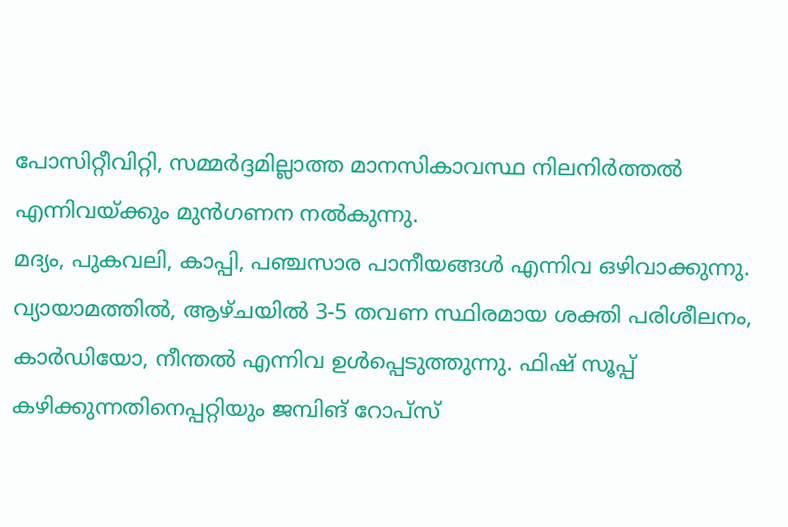പോസിറ്റീവിറ്റി, സമ്മർദ്ദമില്ലാത്ത മാനസികാവസ്ഥ നിലനിർത്തൽ എന്നിവയ്ക്കും മുൻഗണന നൽകുന്നു.
മദ്യം, പുകവലി, കാപ്പി, പഞ്ചസാര പാനീയങ്ങൾ എന്നിവ ഒഴിവാക്കുന്നു. വ്യായാമത്തിൽ, ആഴ്ചയിൽ 3-5 തവണ സ്ഥിരമായ ശക്തി പരിശീലനം, കാർഡിയോ, നീന്തൽ എന്നിവ ഉൾപ്പെടുത്തുന്നു. ഫിഷ് സൂപ്പ് കഴിക്കുന്നതിനെപ്പറ്റിയും ജമ്പിങ് റോപ്സ്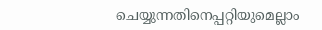ചെയ്യുന്നതിനെപ്പറ്റിയുമെല്ലാം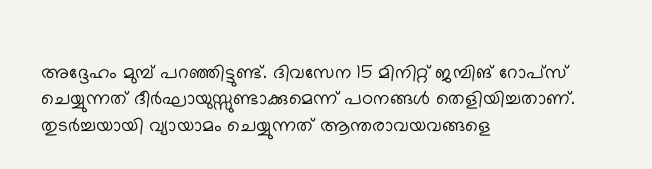അദ്ദേഹം മുമ്പ് പറഞ്ഞിട്ടുണ്ട്. ദിവസേന 15 മിനിറ്റ് ജമ്പിങ് റോപ്സ് ചെയ്യുന്നത് ദീർഘായുസ്സുണ്ടാക്കുമെന്ന് പഠനങ്ങൾ തെളിയിച്ചതാണ്.
തുടർച്ചയായി വ്യായാമം ചെയ്യുന്നത് ആന്തരാവയവങ്ങളെ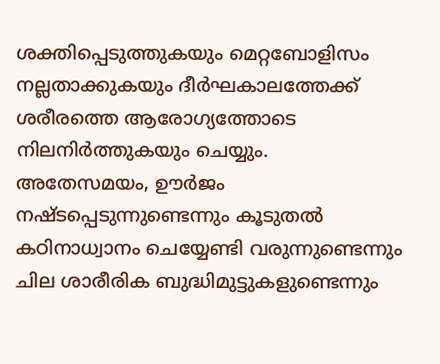ശക്തിപ്പെടുത്തുകയും മെറ്റബോളിസം നല്ലതാക്കുകയും ദീർഘകാലത്തേക്ക് ശരീരത്തെ ആരോഗ്യത്തോടെ നിലനിർത്തുകയും ചെയ്യും. അതേസമയം, ഊർജം നഷ്ടപ്പെടുന്നുണ്ടെന്നും കൂടുതൽ കഠിനാധ്വാനം ചെയ്യേണ്ടി വരുന്നുണ്ടെന്നും ചില ശാരീരിക ബുദ്ധിമുട്ടുകളുണ്ടെന്നും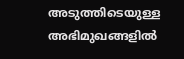അടുത്തിടെയുള്ള അഭിമുഖങ്ങളിൽ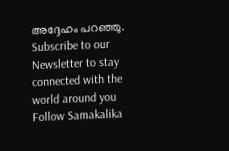അദ്ദേഹം പറഞ്ഞു.
Subscribe to our Newsletter to stay connected with the world around you
Follow Samakalika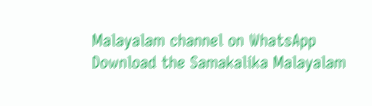Malayalam channel on WhatsApp
Download the Samakalika Malayalam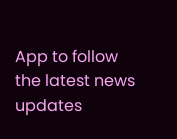App to follow the latest news updates